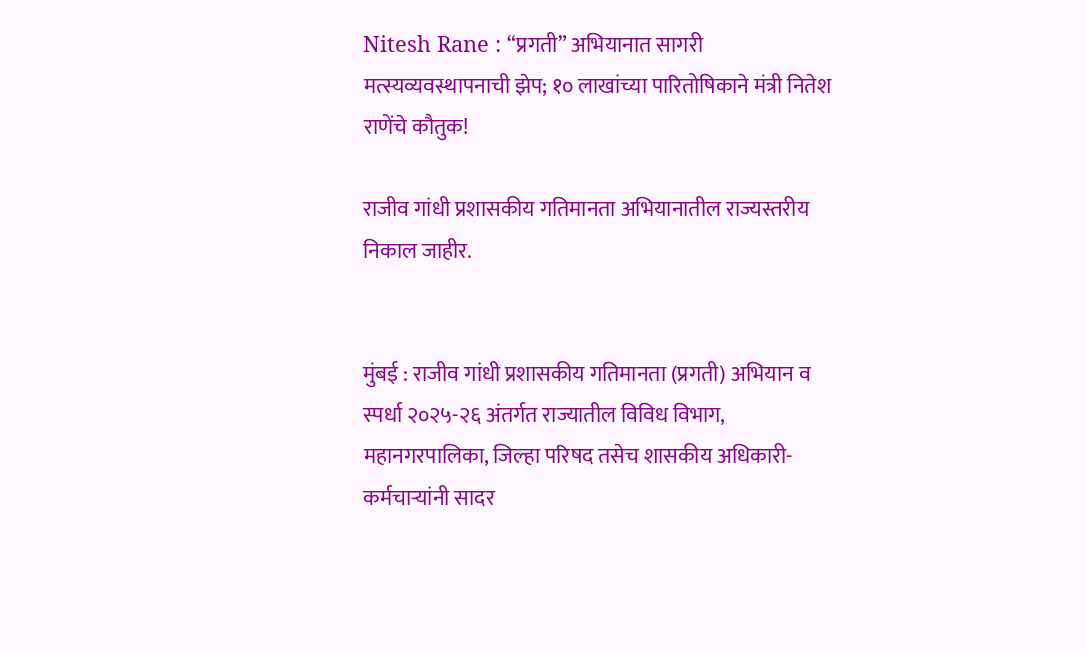Nitesh Rane : “प्रगती” अभियानात सागरी मत्स्यव्यवस्थापनाची झेप; १० लाखांच्या पारितोषिकाने मंत्री नितेश राणेंचे कौतुक!

राजीव गांधी प्रशासकीय गतिमानता अभियानातील राज्यस्तरीय निकाल जाहीर.


मुंबई : राजीव गांधी प्रशासकीय गतिमानता (प्रगती) अभियान व स्पर्धा २०२५-२६ अंतर्गत राज्यातील विविध विभाग, महानगरपालिका, जिल्हा परिषद तसेच शासकीय अधिकारी-कर्मचाऱ्यांनी सादर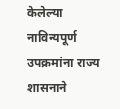केलेल्या नाविन्यपूर्ण उपक्रमांना राज्य शासनाने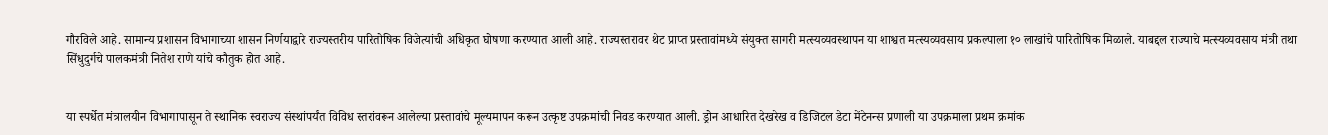गौरविले आहे. सामान्य प्रशासन विभागाच्या शासन निर्णयाद्वारे राज्यस्तरीय पारितोषिक विजेत्यांची अधिकृत घोषणा करण्यात आली आहे. राज्यस्तरावर थेट प्राप्त प्रस्तावांमध्ये संयुक्त सागरी मत्स्यव्यवस्थापन या शाश्वत मत्स्यव्यवसाय प्रकल्पाला १० लाखांचे पारितोषिक मिळाले. याबद्दल राज्याचे मत्स्यव्यवसाय मंत्री तथा सिंधुदुर्गचे पालकमंत्री नितेश राणे यांचे कौतुक होत आहे.


या स्पर्धेत मंत्रालयीन विभागापासून ते स्थानिक स्वराज्य संस्थांपर्यंत विविध स्तरांवरून आलेल्या प्रस्तावांचे मूल्यमापन करून उत्कृष्ट उपक्रमांची निवड करण्यात आली. ड्रोन आधारित देखरेख व डिजिटल डेटा मेंटेनन्स प्रणाली या उपक्रमाला प्रथम क्रमांक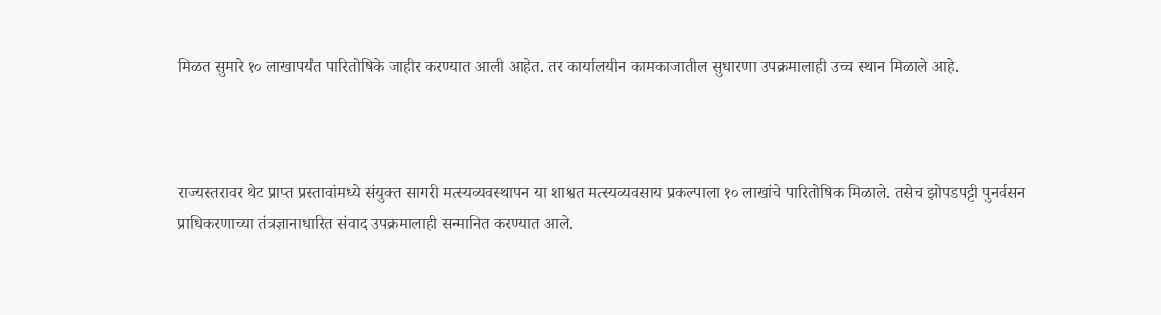मिळत सुमारे १० लाखापर्यंत पारितोषिके जाहीर करण्यात आली आहेत. तर कार्यालयीन कामकाजातील सुधारणा उपक्रमालाही उच्च स्थान मिळाले आहे.



राज्यस्तरावर थेट प्राप्त प्रस्तावांमध्ये संयुक्त सागरी मत्स्यव्यवस्थापन या शाश्वत मत्स्यव्यवसाय प्रकल्पाला १० लाखांचे पारितोषिक मिळाले. तसेच झोपडपट्टी पुनर्वसन प्राधिकरणाच्या तंत्रज्ञानाधारित संवाद उपक्रमालाही सन्मानित करण्यात आले.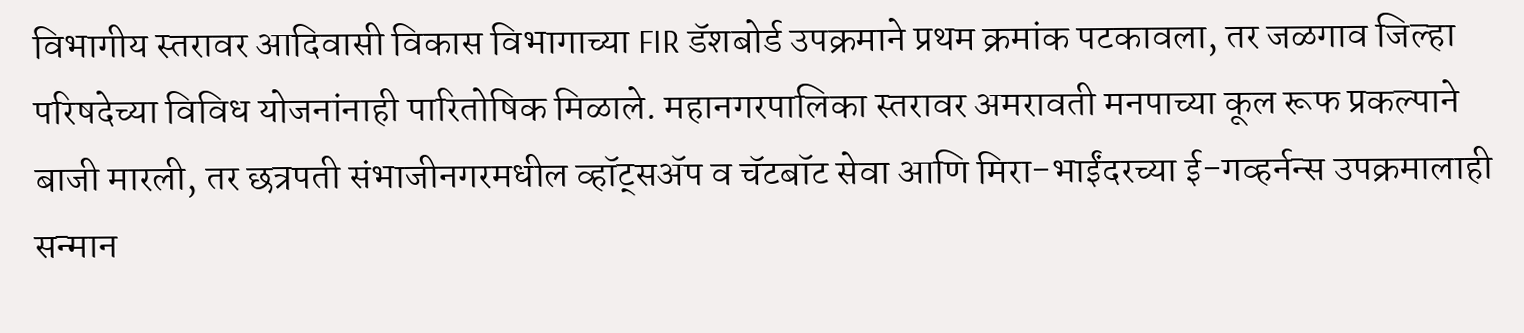विभागीय स्तरावर आदिवासी विकास विभागाच्या FIR डॅशबोर्ड उपक्रमाने प्रथम क्रमांक पटकावला, तर जळगाव जिल्हा परिषदेच्या विविध योजनांनाही पारितोषिक मिळाले. महानगरपालिका स्तरावर अमरावती मनपाच्या कूल रूफ प्रकल्पाने बाजी मारली, तर छत्रपती संभाजीनगरमधील व्हॉट्सॲप व चॅटबॉट सेवा आणि मिरा-भाईंदरच्या ई-गव्हर्नन्स उपक्रमालाही सन्मान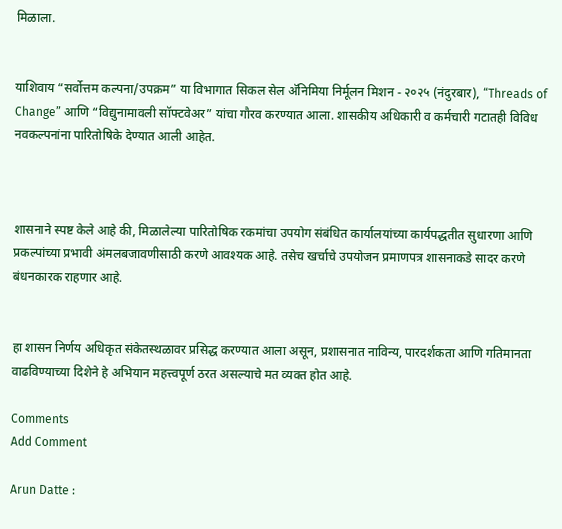मिळाला.


याशिवाय “सर्वोत्तम कल्पना/उपक्रम” या विभागात सिकल सेल अ‍ॅनिमिया निर्मूलन मिशन - २०२५ (नंदुरबार), “Threads of Change” आणि “विद्युनामावली सॉफ्टवेअर” यांचा गौरव करण्यात आला. शासकीय अधिकारी व कर्मचारी गटातही विविध नवकल्पनांना पारितोषिके देण्यात आली आहेत.



शासनाने स्पष्ट केले आहे की, मिळालेल्या पारितोषिक रकमांचा उपयोग संबंधित कार्यालयांच्या कार्यपद्धतीत सुधारणा आणि प्रकल्पांच्या प्रभावी अंमलबजावणीसाठी करणे आवश्यक आहे. तसेच खर्चाचे उपयोजन प्रमाणपत्र शासनाकडे सादर करणे बंधनकारक राहणार आहे.


हा शासन निर्णय अधिकृत संकेतस्थळावर प्रसिद्ध करण्यात आला असून, प्रशासनात नाविन्य, पारदर्शकता आणि गतिमानता वाढविण्याच्या दिशेने हे अभियान महत्त्वपूर्ण ठरत असल्याचे मत व्यक्त होत आहे.

Comments
Add Comment

Arun Datte :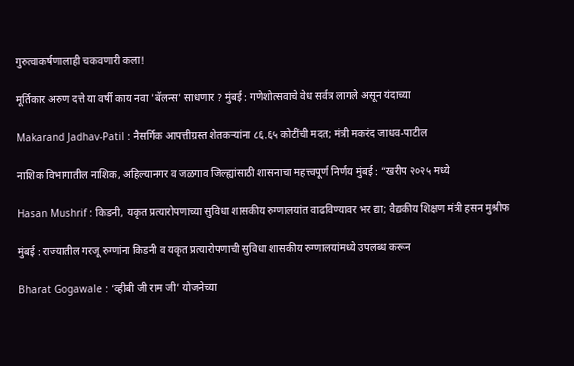गुरुत्वाकर्षणालाही चकवणारी कला!

मूर्तिकार अरुण दत्ते या वर्षी काय नवा 'बॅलन्स' साधणार ? मुंबई : गणेशोत्सवाचे वेध सर्वत्र लागले असून यंदाच्या

Makarand Jadhav-Patil : नैसर्गिक आपत्तीग्रस्त शेतकऱ्यांना ८६.६५ कोटींची मदत; मंत्री मकरंद जाधव-पाटील

नाशिक विभागातील नाशिक, अहिल्यानगर व जळगाव जिल्ह्यांसाठी शासनाचा महत्त्वपूर्ण निर्णय मुंबई : “खरीप २०२५ मध्ये

Hasan Mushrif : किडनी, यकृत प्रत्यारोपणाच्या सुविधा शासकीय रुग्णालयांत वाढविण्यावर भर द्या; वैद्यकीय शिक्षण मंत्री हसन मुश्रीफ

मुंबई : राज्यातील गरजू रुग्णांना किडनी व यकृत प्रत्यारोपणाची सुविधा शासकीय रुग्णालयांमध्ये उपलब्ध करून

Bharat Gogawale : ‘व्हीबी जी राम जी’ योजनेच्या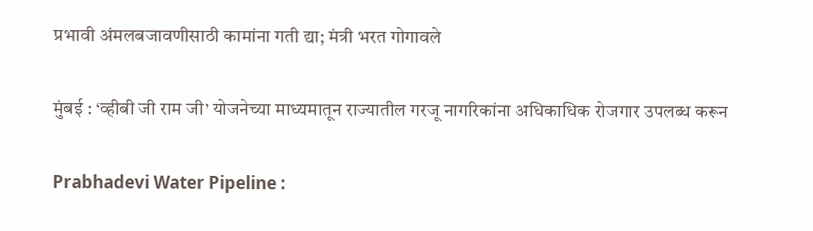प्रभावी अंमलबजावणीसाठी कामांना गती द्या; मंत्री भरत गोगावले

मुंबई : ‘व्हीबी जी राम जी’ योजनेच्या माध्यमातून राज्यातील गरजू नागरिकांना अधिकाधिक रोजगार उपलब्ध करून

Prabhadevi Water Pipeline :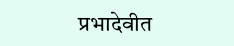प्रभादेवीत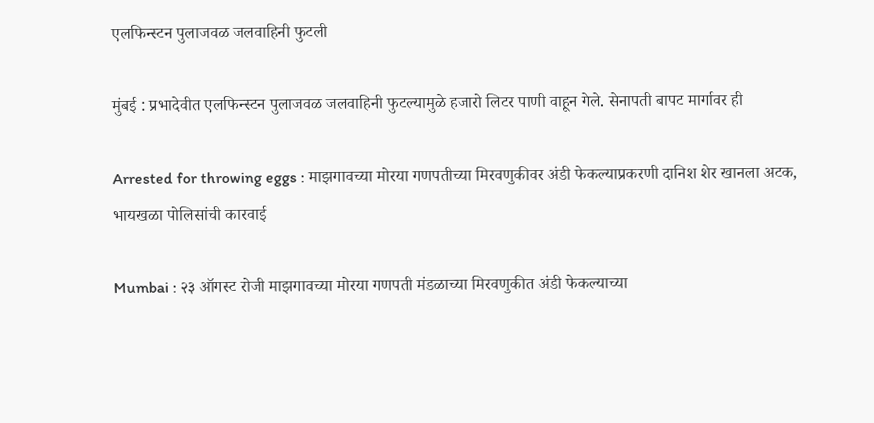एलफिन्स्टन पुलाजवळ जलवाहिनी फुटली

मुंबई : प्रभादेवीत एलफिन्स्टन पुलाजवळ जलवाहिनी फुटल्यामुळे हजारो लिटर पाणी वाहून गेले. सेनापती बापट मार्गावर ही

Arrested for throwing eggs : माझगावच्या मोरया गणपतीच्या मिरवणुकीवर अंडी फेकल्याप्रकरणी दानिश शेर खानला अटक, भायखळा पोलिसांची कारवाई

Mumbai : २३ ऑगस्ट रोजी माझगावच्या मोरया गणपती मंडळाच्या मिरवणुकीत अंडी फेकल्याच्या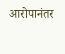आरोपानंतर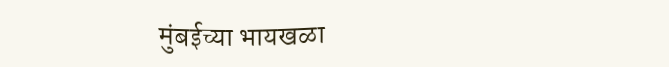मुंबईच्या भायखळा